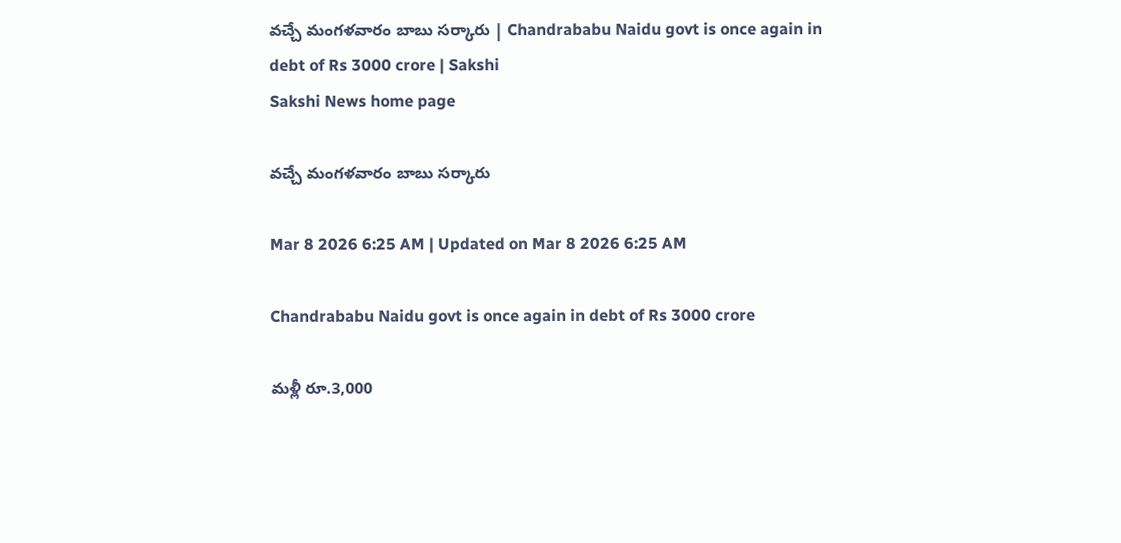వచ్చే మంగళవారం బాబు సర్కారు | Chandrababu Naidu govt is once again in debt of Rs 3000 crore | Sakshi
Sakshi News home page

వచ్చే మంగళవారం బాబు సర్కారు

Mar 8 2026 6:25 AM | Updated on Mar 8 2026 6:25 AM

Chandrababu Naidu govt is once again in debt of Rs 3000 crore

మళ్లీ రూ.3,000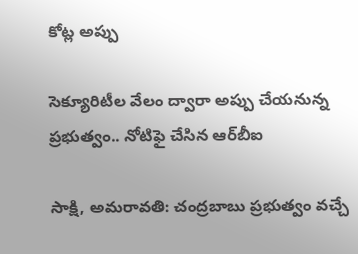కోట్ల అప్పు

సెక్యూరిటీల వేలం ద్వారా అప్పు చేయనున్న ప్రభుత్వం.. నోటిఫై చేసిన ఆర్‌బీఐ

సాక్షి, అమరావతి: చంద్రబాబు ప్రభుత్వం వచ్చే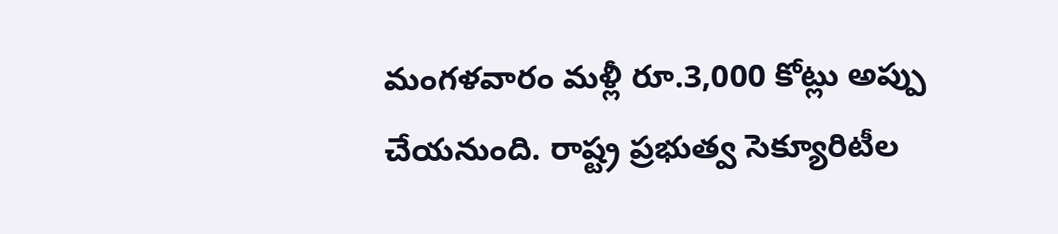మంగళవారం మళ్లీ రూ.3,000 కోట్లు అప్పు చేయనుంది. రాష్ట్ర ప్రభుత్వ సెక్యూరిటీల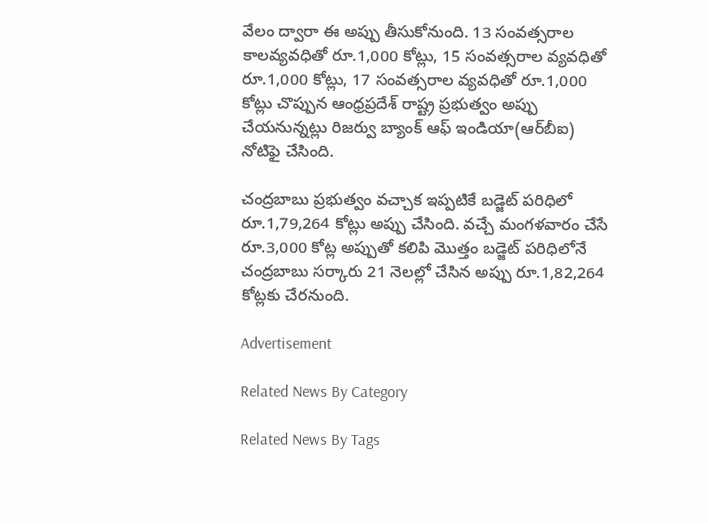వేలం ద్వారా ఈ అప్పు తీసుకోనుంది. 13 సంవత్సరాల కాలవ్యవధితో రూ.1,000 కోట్లు, 15 సంవత్సరాల వ్యవధితో రూ.1,000 కోట్లు, 17 సంవత్సరాల వ్యవధితో రూ.1,000 కోట్లు చొప్పున ఆంధ్రప్రదేశ్‌ రాష్ట్ర ప్రభుత్వం అప్పు చేయనున్నట్లు రిజర్వు బ్యాంక్‌ ఆఫ్‌ ఇండియా(ఆర్‌బీఐ) నోటిఫై చేసింది.

చంద్రబాబు ప్రభుత్వం వచ్చాక ఇప్పటికే బడ్జెట్‌ పరిధిలో రూ.1,79,264 కోట్లు అప్పు చేసింది. వచ్చే మంగళవారం చేసే రూ.3,000 కోట్ల అప్పుతో కలిపి మొత్తం బడ్జెట్‌ పరిధిలోనే చంద్రబాబు సర్కారు 21 నెలల్లో చేసిన అప్పు రూ.1,82,264 కోట్లకు చేరనుంది.

Advertisement

Related News By Category

Related News By Tags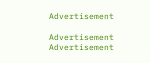Advertisement

Advertisement
Advertisement